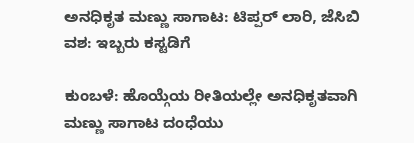ಅನಧಿಕೃತ ಮಣ್ಣು ಸಾಗಾಟ: ಟಿಪ್ಪರ್ ಲಾರಿ, ಜೆಸಿಬಿ ವಶ: ಇಬ್ಬರು ಕಸ್ಟಡಿಗೆ

ಕುಂಬಳೆ: ಹೊಯ್ಗೆಯ ರೀತಿಯಲ್ಲೇ ಅನಧಿಕೃತವಾಗಿ ಮಣ್ಣು ಸಾಗಾಟ ದಂಧೆಯು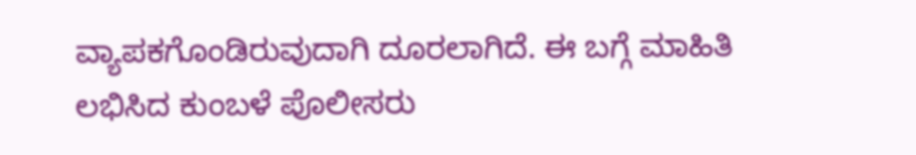ವ್ಯಾಪಕಗೊಂಡಿರುವುದಾಗಿ ದೂರಲಾಗಿದೆ. ಈ ಬಗ್ಗೆ ಮಾಹಿತಿ ಲಭಿಸಿದ ಕುಂಬಳೆ ಪೊಲೀಸರು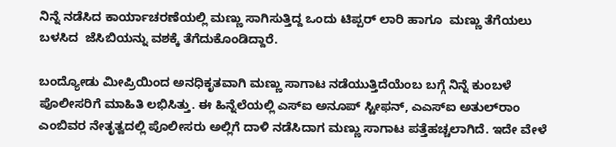ನಿನ್ನೆ ನಡೆಸಿದ ಕಾರ್ಯಾಚರಣೆಯಲ್ಲಿ ಮಣ್ಣು ಸಾಗಿಸುತ್ತಿದ್ದ ಒಂದು ಟಿಪ್ಪರ್ ಲಾರಿ ಹಾಗೂ  ಮಣ್ಣು ತೆಗೆಯಲು ಬಳಸಿದ  ಜೆಸಿಬಿಯನ್ನು ವಶಕ್ಕೆ ತೆಗೆದುಕೊಂಡಿದ್ದಾರೆ.

ಬಂದ್ಯೋಡು ಮೀಪ್ರಿಯಿಂದ ಅನಧಿಕೃತವಾಗಿ ಮಣ್ಣು ಸಾಗಾಟ ನಡೆಯುತ್ತಿದೆಯೆಂಬ ಬಗ್ಗೆ ನಿನ್ನೆ ಕುಂಬಳೆ ಪೊಲೀಸರಿಗೆ ಮಾಹಿತಿ ಲಭಿಸಿತ್ತು. ಈ ಹಿನ್ನೆಲೆಯಲ್ಲಿ ಎಸ್‌ಐ ಅನೂಪ್ ಸ್ಟೀಫನ್, ಎಎಸ್‌ಐ ಅತುಲ್‌ರಾಂ ಎಂಬಿವರ ನೇತೃತ್ವದಲ್ಲಿ ಪೊಲೀಸರು ಅಲ್ಲಿಗೆ ದಾಳಿ ನಡೆಸಿದಾಗ ಮಣ್ಣು ಸಾಗಾಟ ಪತ್ತೆಹಚ್ಚಲಾಗಿದೆ. ಇದೇ ವೇಳೆ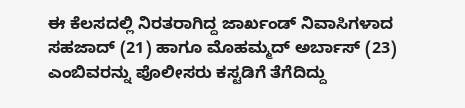ಈ ಕೆಲಸದಲ್ಲಿ ನಿರತರಾಗಿದ್ದ ಜಾರ್ಖಂಡ್ ನಿವಾಸಿಗಳಾದ ಸಹಜಾದ್ (21) ಹಾಗೂ ಮೊಹಮ್ಮದ್ ಅರ್ಬಾಸ್ (23) ಎಂಬಿವರನ್ನು ಪೊಲೀಸರು ಕಸ್ಟಡಿಗೆ ತೆಗೆದಿದ್ದು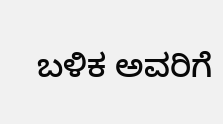ಬಳಿಕ ಅವರಿಗೆ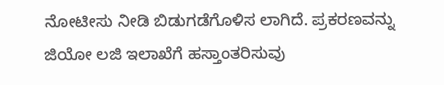ನೋಟೀಸು ನೀಡಿ ಬಿಡುಗಡೆಗೊಳಿಸ ಲಾಗಿದೆ. ಪ್ರಕರಣವನ್ನು   ಜಿಯೋ ಲಜಿ ಇಲಾಖೆಗೆ ಹಸ್ತಾಂತರಿಸುವು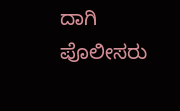ದಾಗಿ ಪೊಲೀಸರು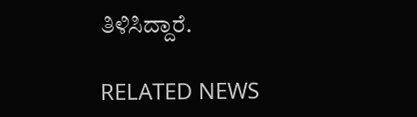ತಿಳಿಸಿದ್ದಾರೆ.

RELATED NEWS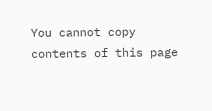You cannot copy contents of this page